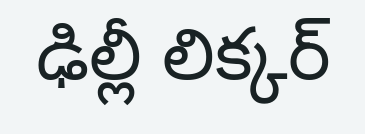ఢిల్లీ లిక్కర్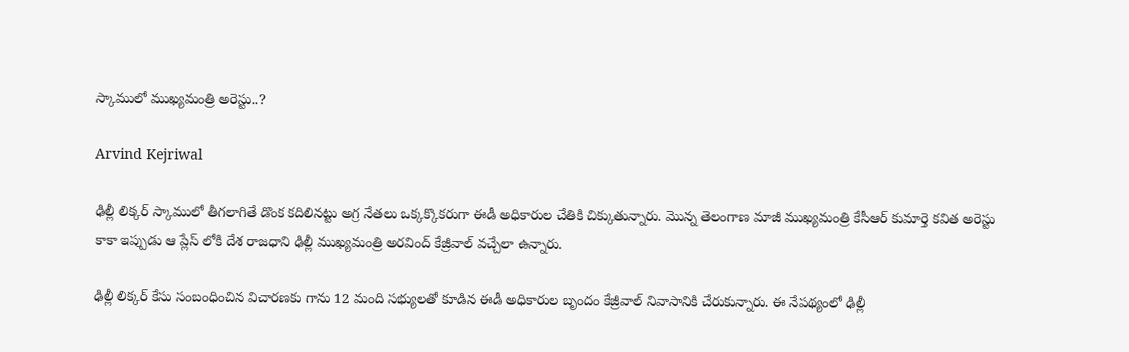స్కాములో ముఖ్యమంత్రి అరెస్టు..?

Arvind Kejriwal

ఢిల్లీ లిక్కర్ స్కాములో తీగలాగితే డొంక కదిలినట్టు అగ్ర నేతలు ఒక్కక్కొకరుగా ఈడీ అధికారుల చేతికి చిక్కుతున్నారు. మొన్న తెలంగాణ మాజీ ముఖ్యమంత్రి కేసీఆర్ కుమార్తె కవిత అరెస్టు కాకా ఇప్పుడు ఆ ప్లేస్ లోకి దేశ రాజధాని ఢిల్లీ ముఖ్యమంత్రి అరవింద్ కేజ్రీవాల్ వచ్చేలా ఉన్నారు.

ఢిల్లీ లిక్కర్ కేసు సంబంధించిన విచారణకు గాను 12 మంది సభ్యులతో కూడిన ఈడీ అధికారుల బృందం కేజ్రీవాల్ నివాసానికి చేరుకున్నారు. ఈ నేపథ్యంలో ఢిల్లీ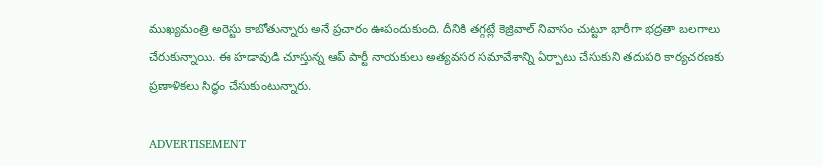ముఖ్యమంత్రి అరెస్టు కాబోతున్నారు అనే ప్రచారం ఊపందుకుంది. దీనికి తగ్గట్లే కెజ్రివాల్ నివాసం చుట్టూ భారీగా భద్రతా బలగాలు చేరుకున్నాయి. ఈ హడావుడి చూస్తున్న ఆప్ పార్టీ నాయకులు అత్యవసర సమావేశాన్ని ఏర్పాటు చేసుకుని తదుపరి కార్యచరణకు ప్రణాళికలు సిద్ధం చేసుకుంటున్నారు.

ADVERTISEMENT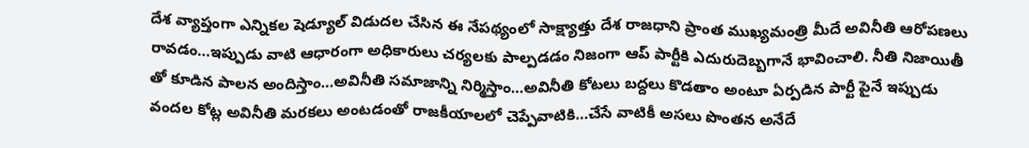దేశ వ్యాప్తంగా ఎన్నికల షెడ్యూల్ విడుదల చేసిన ఈ నేపథ్యంలో సాక్ష్యాత్తు దేశ రాజధాని ప్రాంత ముఖ్యమంత్రి మీదే అవినీతి ఆరోపణలు రావడం…ఇప్పుడు వాటి ఆధారంగా అధికారులు చర్యలకు పాల్పడడం నిజంగా ఆప్ పార్టీకి ఎదురుదెబ్బగానే భావించాలి. నీతి నిజాయితీ తో కూడిన పాలన అందిస్తాం…అవినీతి సమాజాన్ని నిర్మిస్తాం…అవినీతి కోటలు బద్దలు కొడతాం అంటూ ఏర్పడిన పార్టీ పైనే ఇప్పుడు వందల కోట్ల అవినీతి మరకలు అంటడంతో రాజకీయాలలో చెప్పేవాటికి…చేసే వాటికీ అసలు పొంతన అనేదే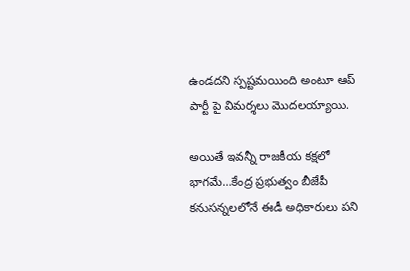ఉండదని స్పష్టమయింది అంటూ ఆప్ పార్టీ పై విమర్శలు మొదలయ్యాయి.

అయితే ఇవన్నీ రాజకీయ కక్షలో భాగమే…కేంద్ర ప్రభుత్వం బీజేపీ కనుసన్నలలోనే ఈడీ అధికారులు పని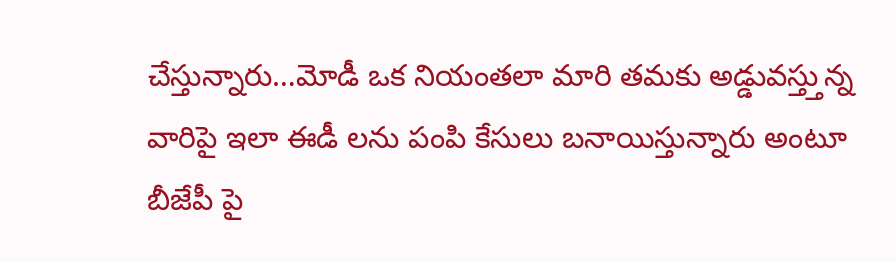చేస్తున్నారు…మోడీ ఒక నియంతలా మారి తమకు అడ్డువస్త్తున్న వారిపై ఇలా ఈడీ లను పంపి కేసులు బనాయిస్తున్నారు అంటూ బీజేపీ పై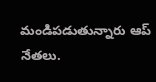మండిపడుతున్నారు ఆప్ నేతలు.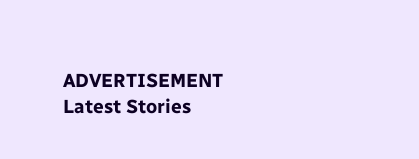ADVERTISEMENT
Latest Stories